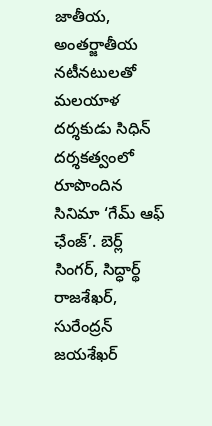జాతీయ, అంతర్జాతీయ నటీనటులతో మలయాళ దర్శకుడు సిధిన్ దర్శకత్వంలో రూపొందిన సినిమా ‘గేమ్ ఆఫ్ ఛేంజ్’. బెర్ల్ సింగర్, సిద్ధార్థ్ రాజశేఖర్, సురేంద్రన్ జయశేఖర్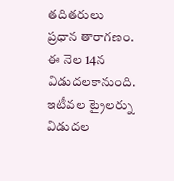తదితరులు ప్రధాన తారాగణం. ఈ నెల 14న విడుదలకానుంది. ఇటీవల ట్రైలర్ను విడుదల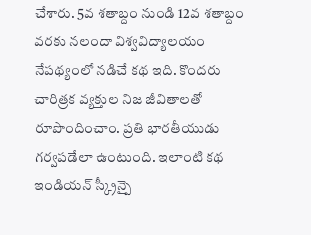చేశారు. 5వ శతాబ్దం నుండి 12వ శతాబ్దం వరకు నలందా విశ్వవిద్యాలయం నేపథ్యంలో నడిచే కథ ఇది. కొందరు చారిత్రక వ్యక్తుల నిజ జీవితాలతో రూపొందించాం. ప్రతి భారతీయుడు గర్వపడేలా ఉంటుంది. ఇలాంటి కథ ఇండియన్ స్క్రీన్పై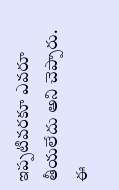ఇప్పటివరకూ ఎవరూ తీయలేదు అని చెప్పారు. ఈ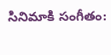సినిమాకి సంగీతం: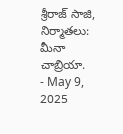శ్రీరాజ్ సాజి, నిర్మాతలు: మీనా చాబ్రియా.
- May 9, 2025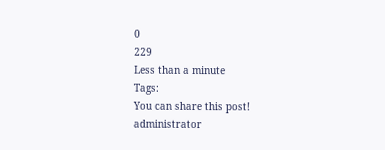0
229
Less than a minute
Tags:
You can share this post!
administrator